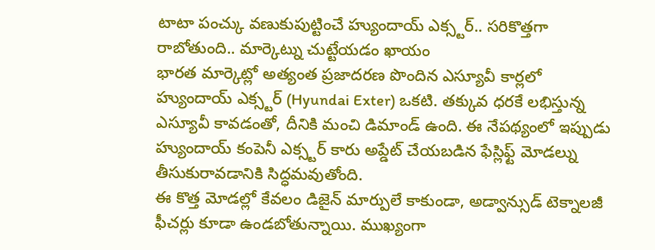టాటా పంచ్కు వణుకుపుట్టించే హ్యుందాయ్ ఎక్స్టర్.. సరికొత్తగా రాబోతుంది.. మార్కెట్ను చుట్టేయడం ఖాయం
భారత మార్కెట్లో అత్యంత ప్రజాదరణ పొందిన ఎస్యూవీ కార్లలో హ్యుందాయ్ ఎక్స్టర్ (Hyundai Exter) ఒకటి. తక్కువ ధరకే లభిస్తున్న ఎస్యూవీ కావడంతో, దీనికి మంచి డిమాండ్ ఉంది. ఈ నేపథ్యంలో ఇప్పుడు హ్యుందాయ్ కంపెనీ ఎక్స్టర్ కారు అప్డేట్ చేయబడిన ఫేస్లిఫ్ట్ మోడల్ను తీసుకురావడానికి సిద్ధమవుతోంది.
ఈ కొత్త మోడల్లో కేవలం డిజైన్ మార్పులే కాకుండా, అడ్వాన్సుడ్ టెక్నాలజీ ఫీచర్లు కూడా ఉండబోతున్నాయి. ముఖ్యంగా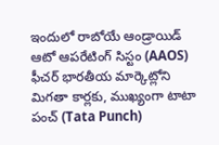ఇందులో రాబోయే ఆండ్రాయిడ్ ఆటో ఆపరేటింగ్ సిస్టం (AAOS) ఫీచర్ భారతీయ మార్కెట్లోని మిగతా కార్లకు, ముఖ్యంగా టాటా పంచ్ (Tata Punch)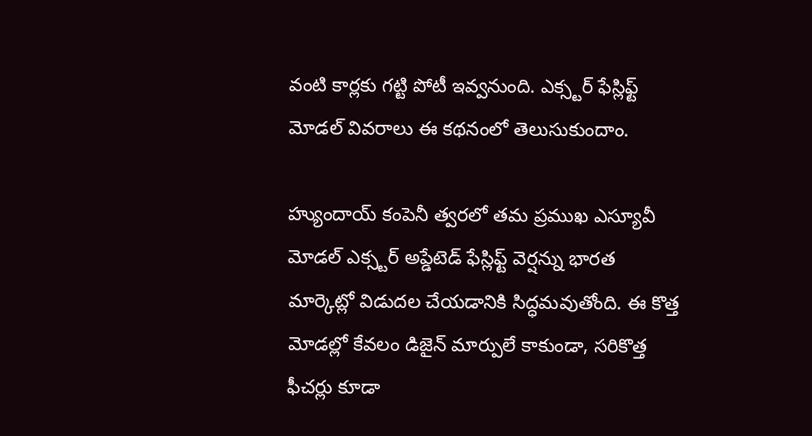వంటి కార్లకు గట్టి పోటీ ఇవ్వనుంది. ఎక్స్టర్ ఫేస్లిఫ్ట్ మోడల్ వివరాలు ఈ కథనంలో తెలుసుకుందాం.

హ్యుందాయ్ కంపెనీ త్వరలో తమ ప్రముఖ ఎస్యూవీ మోడల్ ఎక్స్టర్ అప్డేటెడ్ ఫేస్లిఫ్ట్ వెర్షన్ను భారత మార్కెట్లో విడుదల చేయడానికి సిద్ధమవుతోంది. ఈ కొత్త మోడల్లో కేవలం డిజైన్ మార్పులే కాకుండా, సరికొత్త ఫీచర్లు కూడా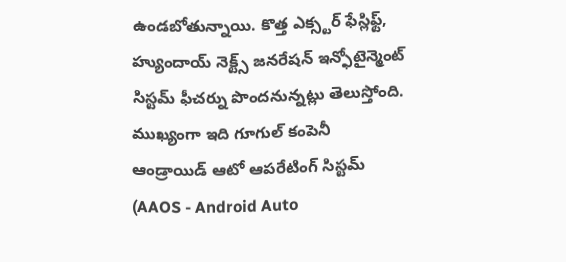ఉండబోతున్నాయి. కొత్త ఎక్స్టర్ ఫేస్లిఫ్ట్, హ్యుందాయ్ నెక్ట్స్ జనరేషన్ ఇన్ఫోటైన్మెంట్ సిస్టమ్ ఫీచర్ను పొందనున్నట్లు తెలుస్తోంది.
ముఖ్యంగా ఇది గూగుల్ కంపెనీ ఆండ్రాయిడ్ ఆటో ఆపరేటింగ్ సిస్టమ్ (AAOS - Android Auto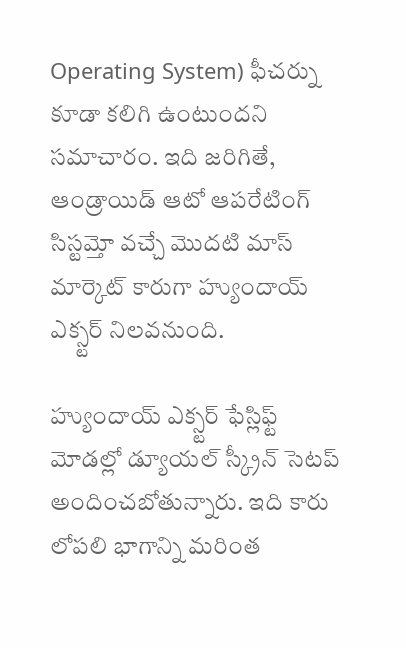Operating System) ఫీచర్ను కూడా కలిగి ఉంటుందని సమాచారం. ఇది జరిగితే, ఆండ్రాయిడ్ ఆటో ఆపరేటింగ్ సిస్టమ్తో వచ్చే మొదటి మాస్ మార్కెట్ కారుగా హ్యుందాయ్ ఎక్స్టర్ నిలవనుంది.

హ్యుందాయ్ ఎక్స్టర్ ఫేస్లిఫ్ట్ మోడల్లో డ్యూయల్ స్క్రీన్ సెటప్ అందించబోతున్నారు. ఇది కారు లోపలి భాగాన్ని మరింత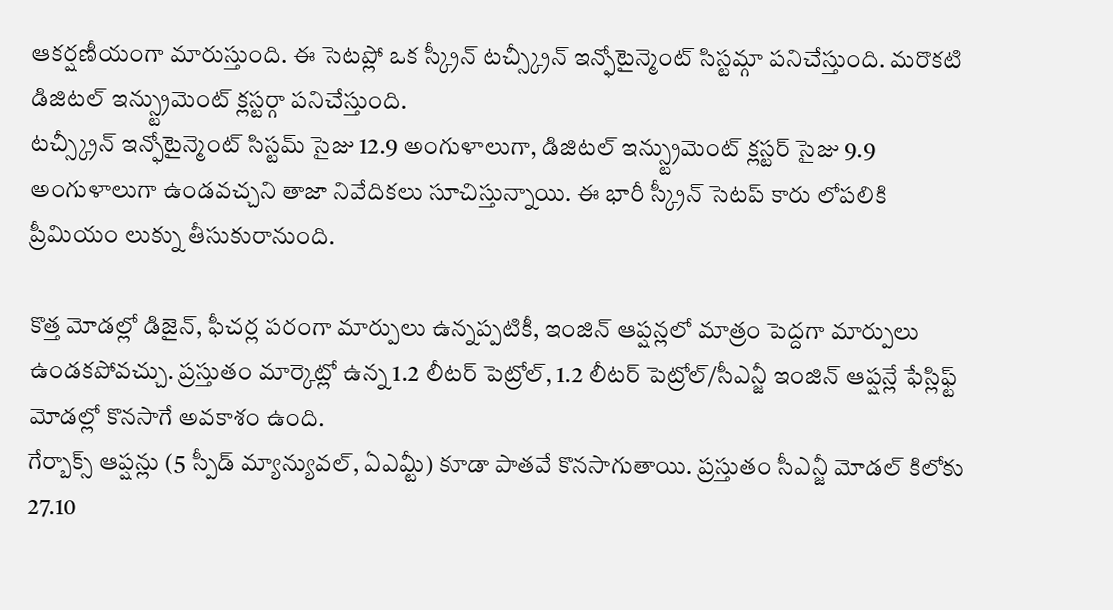ఆకర్షణీయంగా మారుస్తుంది. ఈ సెటప్లో ఒక స్క్రీన్ టచ్స్క్రీన్ ఇన్ఫోటైన్మెంట్ సిస్టమ్గా పనిచేస్తుంది. మరొకటి డిజిటల్ ఇన్స్ట్రుమెంట్ క్లస్టర్గా పనిచేస్తుంది.
టచ్స్క్రీన్ ఇన్ఫోటైన్మెంట్ సిస్టమ్ సైజు 12.9 అంగుళాలుగా, డిజిటల్ ఇన్స్ట్రుమెంట్ క్లస్టర్ సైజు 9.9 అంగుళాలుగా ఉండవచ్చని తాజా నివేదికలు సూచిస్తున్నాయి. ఈ భారీ స్క్రీన్ సెటప్ కారు లోపలికి ప్రీమియం లుక్ను తీసుకురానుంది.

కొత్త మోడల్లో డిజైన్, ఫీచర్ల పరంగా మార్పులు ఉన్నప్పటికీ, ఇంజిన్ ఆప్షన్లలో మాత్రం పెద్దగా మార్పులు ఉండకపోవచ్చు. ప్రస్తుతం మార్కెట్లో ఉన్న 1.2 లీటర్ పెట్రోల్, 1.2 లీటర్ పెట్రోల్/సీఎన్జీ ఇంజిన్ ఆప్షన్లే ఫేస్లిఫ్ట్ మోడల్లో కొనసాగే అవకాశం ఉంది.
గేర్బాక్స్ ఆప్షన్లు (5 స్పీడ్ మ్యాన్యువల్, ఏఎమ్టీ) కూడా పాతవే కొనసాగుతాయి. ప్రస్తుతం సీఎన్జీ మోడల్ కిలోకు 27.10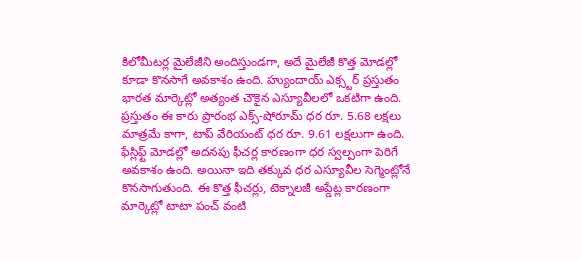కిలోమీటర్ల మైలేజీని అందిస్తుండగా, అదే మైలేజీ కొత్త మోడల్లో కూడా కొనసాగే అవకాశం ఉంది. హ్యుందాయ్ ఎక్స్టర్ ప్రస్తుతం భారత మార్కెట్లో అత్యంత చౌకైన ఎస్యూవీలలో ఒకటిగా ఉంది.
ప్రస్తుతం ఈ కారు ప్రారంభ ఎక్స్-షోరూమ్ ధర రూ. 5.68 లక్షలు మాత్రమే కాగా, టాప్ వేరియంట్ ధర రూ. 9.61 లక్షలుగా ఉంది. ఫేస్లిఫ్ట్ మోడల్లో అదనపు ఫీచర్ల కారణంగా ధర స్వల్పంగా పెరిగే అవకాశం ఉంది. అయినా ఇది తక్కువ ధర ఎస్యూవీల సెగ్మెంట్లోనే కొనసాగుతుంది. ఈ కొత్త ఫీచర్లు, టెక్నాలజీ అప్డేట్ల కారణంగా మార్కెట్లో టాటా పంచ్ వంటి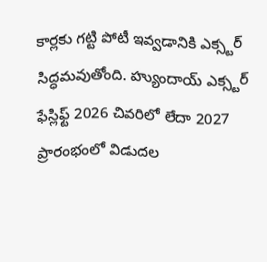కార్లకు గట్టి పోటీ ఇవ్వడానికి ఎక్స్టర్ సిద్ధమవుతోంది. హ్యుందాయ్ ఎక్స్టర్ ఫేస్లిఫ్ట్ 2026 చివరిలో లేదా 2027 ప్రారంభంలో విడుదల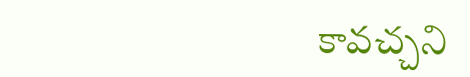కావచ్చని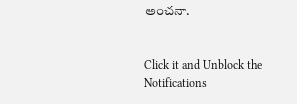అంచనా.


Click it and Unblock the Notifications